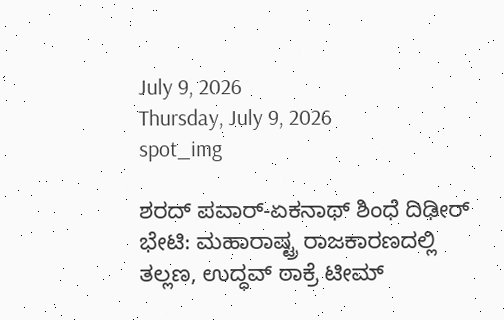July 9, 2026
Thursday, July 9, 2026
spot_img

ಶರದ್ ಪವಾರ್-ಏಕನಾಥ್ ಶಿಂಧೆ ದಿಢೀರ್ ಭೇಟಿ: ಮಹಾರಾಷ್ಟ್ರ ರಾಜಕಾರಣದಲ್ಲಿ ತಲ್ಲಣ, ಉದ್ಧವ್ ಠಾಕ್ರೆ ಟೀಮ್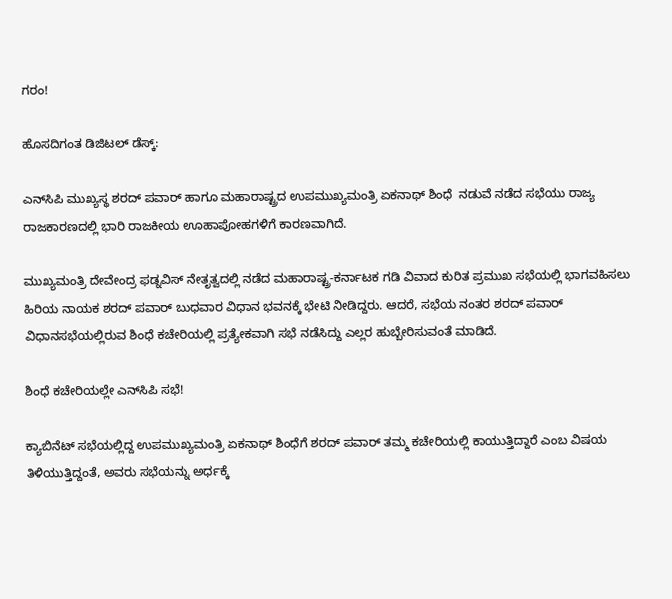ಗರಂ!

ಹೊಸದಿಗಂತ ಡಿಜಿಟಲ್‌ ಡೆಸ್ಕ್:

ಎನ್‌ಸಿಪಿ ಮುಖ್ಯಸ್ಥ ಶರದ್ ಪವಾರ್ ಹಾಗೂ ಮಹಾರಾಷ್ಟ್ರದ ಉಪಮುಖ್ಯಮಂತ್ರಿ ಏಕನಾಥ್ ಶಿಂಧೆ  ನಡುವೆ ನಡೆದ ಸಭೆಯು ರಾಜ್ಯ ರಾಜಕಾರಣದಲ್ಲಿ ಭಾರಿ ರಾಜಕೀಯ ಊಹಾಪೋಹಗಳಿಗೆ ಕಾರಣವಾಗಿದೆ.

ಮುಖ್ಯಮಂತ್ರಿ ದೇವೇಂದ್ರ ಫಡ್ನವಿಸ್ ನೇತೃತ್ವದಲ್ಲಿ ನಡೆದ ಮಹಾರಾಷ್ಟ್ರ-ಕರ್ನಾಟಕ ಗಡಿ ವಿವಾದ ಕುರಿತ ಪ್ರಮುಖ ಸಭೆಯಲ್ಲಿ ಭಾಗವಹಿಸಲು ಹಿರಿಯ ನಾಯಕ ಶರದ್ ಪವಾರ್ ಬುಧವಾರ ವಿಧಾನ ಭವನಕ್ಕೆ ಭೇಟಿ ನೀಡಿದ್ದರು. ಆದರೆ, ಸಭೆಯ ನಂತರ ಶರದ್ ಪವಾರ್ ವಿಧಾನಸಭೆಯಲ್ಲಿರುವ ಶಿಂಧೆ ಕಚೇರಿಯಲ್ಲಿ ಪ್ರತ್ಯೇಕವಾಗಿ ಸಭೆ ನಡೆಸಿದ್ದು ಎಲ್ಲರ ಹುಬ್ಬೇರಿಸುವಂತೆ ಮಾಡಿದೆ.

ಶಿಂಧೆ ಕಚೇರಿಯಲ್ಲೇ ಎನ್‌ಸಿಪಿ ಸಭೆ!

ಕ್ಯಾಬಿನೆಟ್ ಸಭೆಯಲ್ಲಿದ್ದ ಉಪಮುಖ್ಯಮಂತ್ರಿ ಏಕನಾಥ್ ಶಿಂಧೆಗೆ ಶರದ್ ಪವಾರ್ ತಮ್ಮ ಕಚೇರಿಯಲ್ಲಿ ಕಾಯುತ್ತಿದ್ದಾರೆ ಎಂಬ ವಿಷಯ ತಿಳಿಯುತ್ತಿದ್ದಂತೆ, ಅವರು ಸಭೆಯನ್ನು ಅರ್ಧಕ್ಕೆ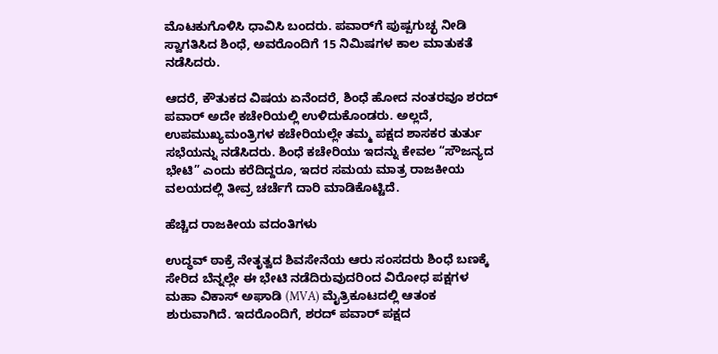ಮೊಟಕುಗೊಳಿಸಿ ಧಾವಿಸಿ ಬಂದರು. ಪವಾರ್‌ಗೆ ಪುಷ್ಪಗುಚ್ಛ ನೀಡಿ ಸ್ವಾಗತಿಸಿದ ಶಿಂಧೆ, ಅವರೊಂದಿಗೆ 15 ನಿಮಿಷಗಳ ಕಾಲ ಮಾತುಕತೆ ನಡೆಸಿದರು.

ಆದರೆ, ಕೌತುಕದ ವಿಷಯ ಏನೆಂದರೆ, ಶಿಂಧೆ ಹೋದ ನಂತರವೂ ಶರದ್ ಪವಾರ್ ಅದೇ ಕಚೇರಿಯಲ್ಲಿ ಉಳಿದುಕೊಂಡರು. ಅಲ್ಲದೆ, ಉಪಮುಖ್ಯಮಂತ್ರಿಗಳ ಕಚೇರಿಯಲ್ಲೇ ತಮ್ಮ ಪಕ್ಷದ ಶಾಸಕರ ತುರ್ತು ಸಭೆಯನ್ನು ನಡೆಸಿದರು. ಶಿಂಧೆ ಕಚೇರಿಯು ಇದನ್ನು ಕೇವಲ “ಸೌಜನ್ಯದ ಭೇಟಿ” ಎಂದು ಕರೆದಿದ್ದರೂ, ಇದರ ಸಮಯ ಮಾತ್ರ ರಾಜಕೀಯ ವಲಯದಲ್ಲಿ ತೀವ್ರ ಚರ್ಚೆಗೆ ದಾರಿ ಮಾಡಿಕೊಟ್ಟಿದೆ.

ಹೆಚ್ಚಿದ ರಾಜಕೀಯ ವದಂತಿಗಳು

ಉದ್ಧವ್ ಠಾಕ್ರೆ ನೇತೃತ್ವದ ಶಿವಸೇನೆಯ ಆರು ಸಂಸದರು ಶಿಂಧೆ ಬಣಕ್ಕೆ ಸೇರಿದ ಬೆನ್ನಲ್ಲೇ ಈ ಭೇಟಿ ನಡೆದಿರುವುದರಿಂದ ವಿರೋಧ ಪಕ್ಷಗಳ ಮಹಾ ವಿಕಾಸ್ ಅಘಾಡಿ (MVA) ಮೈತ್ರಿಕೂಟದಲ್ಲಿ ಆತಂಕ ಶುರುವಾಗಿದೆ. ಇದರೊಂದಿಗೆ, ಶರದ್ ಪವಾರ್ ಪಕ್ಷದ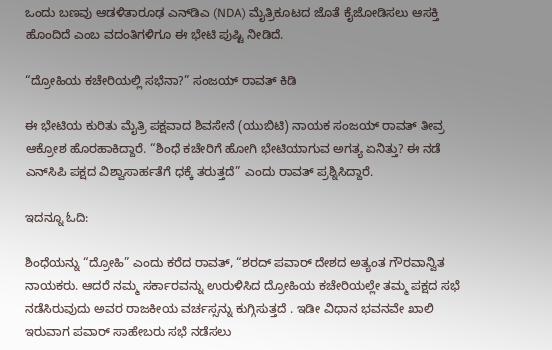ಒಂದು ಬಣವು ಆಡಳಿತಾರೂಢ ಎನ್‌ಡಿಎ (NDA) ಮೈತ್ರಿಕೂಟದ ಜೊತೆ ಕೈಜೋಡಿಸಲು ಆಸಕ್ತಿ ಹೊಂದಿದೆ ಎಂಬ ವದಂತಿಗಳಿಗೂ ಈ ಭೇಟಿ ಪುಷ್ಟಿ ನೀಡಿದೆ.

“ದ್ರೋಹಿಯ ಕಚೇರಿಯಲ್ಲಿ ಸಭೆನಾ?” ಸಂಜಯ್ ರಾವತ್ ಕಿಡಿ

ಈ ಭೇಟಿಯ ಕುರಿತು ಮೈತ್ರಿ ಪಕ್ಷವಾದ ಶಿವಸೇನೆ (ಯುಬಿಟಿ) ನಾಯಕ ಸಂಜಯ್ ರಾವತ್ ತೀವ್ರ ಆಕ್ರೋಶ ಹೊರಹಾಕಿದ್ದಾರೆ. “ಶಿಂಧೆ ಕಚೇರಿಗೆ ಹೋಗಿ ಭೇಟಿಯಾಗುವ ಅಗತ್ಯ ಏನಿತ್ತು? ಈ ನಡೆ ಎನ್‌ಸಿಪಿ ಪಕ್ಷದ ವಿಶ್ವಾಸಾರ್ಹತೆಗೆ ಧಕ್ಕೆ ತರುತ್ತದೆ” ಎಂದು ರಾವತ್ ಪ್ರಶ್ನಿಸಿದ್ದಾರೆ.

ಇದನ್ನೂ ಓದಿ:

ಶಿಂಧೆಯನ್ನು “ದ್ರೋಹಿ” ಎಂದು ಕರೆದ ರಾವತ್, “ಶರದ್ ಪವಾರ್ ದೇಶದ ಅತ್ಯಂತ ಗೌರವಾನ್ವಿತ ನಾಯಕರು. ಆದರೆ ನಮ್ಮ ಸರ್ಕಾರವನ್ನು ಉರುಳಿಸಿದ ದ್ರೋಹಿಯ ಕಚೇರಿಯಲ್ಲೇ ತಮ್ಮ ಪಕ್ಷದ ಸಭೆ ನಡೆಸಿರುವುದು ಅವರ ರಾಜಕೀಯ ವರ್ಚಸ್ಸನ್ನು ಕುಗ್ಗಿಸುತ್ತದೆ . ಇಡೀ ವಿಧಾನ ಭವನವೇ ಖಾಲಿ ಇರುವಾಗ ಪವಾರ್ ಸಾಹೇಬರು ಸಭೆ ನಡೆಸಲು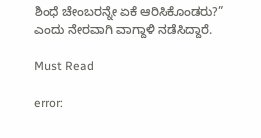ಶಿಂಧೆ ಚೇಂಬರನ್ನೇ ಏಕೆ ಆರಿಸಿಕೊಂಡರು?” ಎಂದು ನೇರವಾಗಿ ವಾಗ್ದಾಳಿ ನಡೆಸಿದ್ದಾರೆ.

Must Read

error: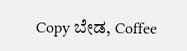Copy ಬೇಡ, Coffee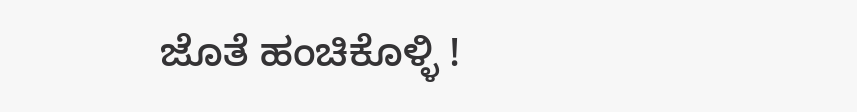ಜೊತೆ ಹಂಚಿಕೊಳ್ಳಿ !